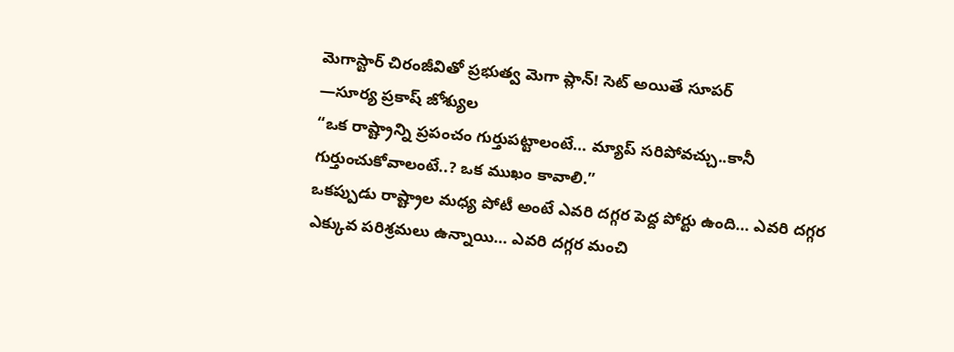మెగాస్టార్ చిరంజీవితో ప్రభుత్వ మెగా ప్లాన్! సెట్ అయితే సూపర్
—సూర్య ప్రకాష్ జోశ్యుల
“ఒక రాష్ట్రాన్ని ప్రపంచం గుర్తుపట్టాలంటే… మ్యాప్ సరిపోవచ్చు..కానీ గుర్తుంచుకోవాలంటే..? ఒక ముఖం కావాలి.”
ఒకప్పుడు రాష్ట్రాల మధ్య పోటీ అంటే ఎవరి దగ్గర పెద్ద పోర్టు ఉంది… ఎవరి దగ్గర ఎక్కువ పరిశ్రమలు ఉన్నాయి… ఎవరి దగ్గర మంచి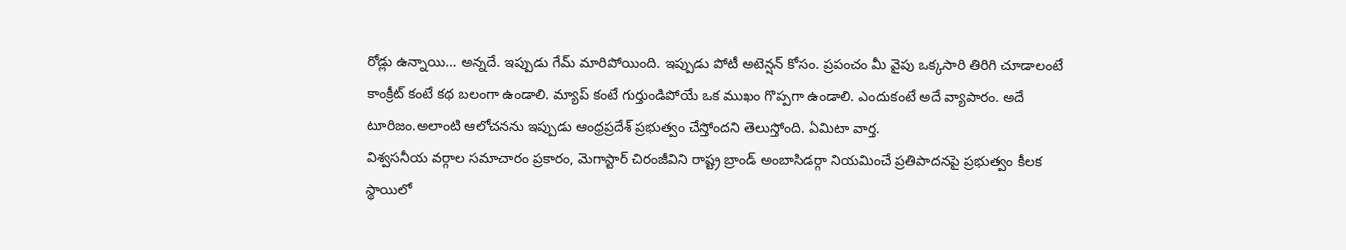రోడ్లు ఉన్నాయి… అన్నదే. ఇప్పుడు గేమ్ మారిపోయింది. ఇప్పుడు పోటీ అటెన్షన్ కోసం. ప్రపంచం మీ వైపు ఒక్కసారి తిరిగి చూడాలంటే కాంక్రీట్ కంటే కథ బలంగా ఉండాలి. మ్యాప్ కంటే గుర్తుండిపోయే ఒక ముఖం గొప్పగా ఉండాలి. ఎందుకంటే అదే వ్యాపారం. అదే టూరిజం.అలాంటి ఆలోచనను ఇప్పుడు ఆంధ్రప్రదేశ్ ప్రభుత్వం చేస్తోందని తెలుస్తోంది. ఏమిటా వార్త.
విశ్వసనీయ వర్గాల సమాచారం ప్రకారం, మెగాస్టార్ చిరంజీవిని రాష్ట్ర బ్రాండ్ అంబాసిడర్గా నియమించే ప్రతిపాదనపై ప్రభుత్వం కీలక స్థాయిలో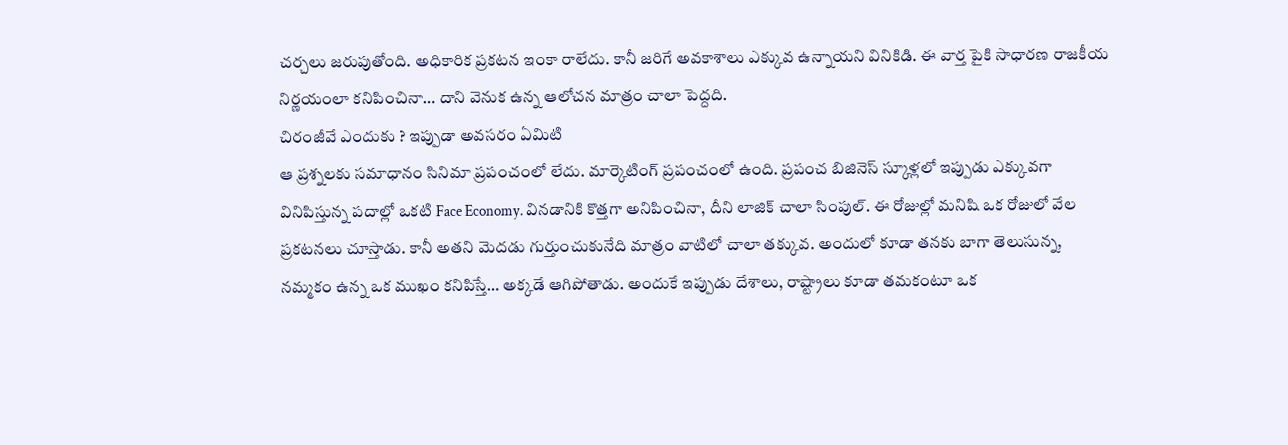చర్చలు జరుపుతోంది. అధికారిక ప్రకటన ఇంకా రాలేదు. కానీ జరిగే అవకాశాలు ఎక్కువ ఉన్నాయని వినికిడి. ఈ వార్త పైకి సాధారణ రాజకీయ నిర్ణయంలా కనిపించినా… దాని వెనుక ఉన్న ఆలోచన మాత్రం చాలా పెద్దది.
చిరంజీవే ఎందుకు ? ఇప్పుడా అవసరం ఏమిటి
ఆ ప్రశ్నలకు సమాధానం సినిమా ప్రపంచంలో లేదు. మార్కెటింగ్ ప్రపంచంలో ఉంది. ప్రపంచ బిజినెస్ స్కూళ్లలో ఇప్పుడు ఎక్కువగా వినిపిస్తున్న పదాల్లో ఒకటి Face Economy. వినడానికి కొత్తగా అనిపించినా, దీని లాజిక్ చాలా సింపుల్. ఈ రోజుల్లో మనిషి ఒక రోజులో వేల ప్రకటనలు చూస్తాడు. కానీ అతని మెదడు గుర్తుంచుకునేది మాత్రం వాటిలో చాలా తక్కువ. అందులో కూడా తనకు బాగా తెలుసున్న, నమ్మకం ఉన్న ఒక ముఖం కనిపిస్తే… అక్కడే ఆగిపోతాడు. అందుకే ఇప్పుడు దేశాలు, రాష్ట్రాలు కూడా తమకంటూ ఒక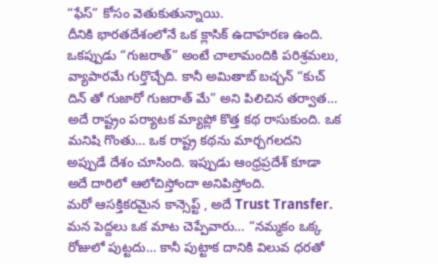“ఫేస్” కోసం వెతుకుతున్నాయి.
దీనికి భారతదేశంలోనే ఒక క్లాసిక్ ఉదాహరణ ఉంది.
ఒకప్పుడు “గుజరాత్” అంటే చాలామందికి పరిశ్రమలు, వ్యాపారమే గుర్తొచ్చేది. కానీ అమితాబ్ బచ్చన్ “కుచ్ దిన్ తో గుజారో గుజరాత్ మే” అని పిలిచిన తర్వాత… అదే రాష్ట్రం పర్యాటక మ్యాప్లో కొత్త కథ రాసుకుంది. ఒక మనిషి గొంతు… ఒక రాష్ట్ర కథను మార్చగలదని అప్పుడే దేశం చూసింది. ఇప్పుడు ఆంధ్రప్రదేశ్ కూడా అదే దారిలో ఆలోచిస్తోందా అనిపిస్తోంది.
మరో ఆసక్తికరమైన కాన్సెప్ట్ , అదే Trust Transfer.
మన పెద్దలు ఒక మాట చెప్పేవారు… “నమ్మకం ఒక్క రోజులో పుట్టదు… కానీ పుట్టాక దానికి విలువ ధరతో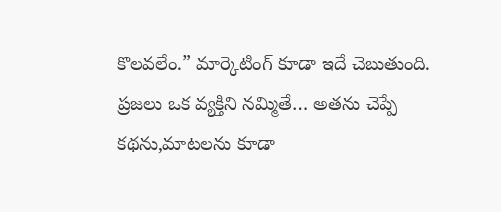కొలవలేం.” మార్కెటింగ్ కూడా ఇదే చెబుతుంది. ప్రజలు ఒక వ్యక్తిని నమ్మితే… అతను చెప్పే కథను,మాటలను కూడా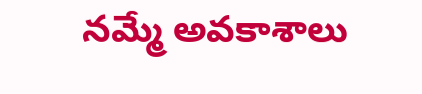నమ్మే అవకాశాలు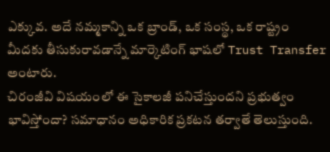ఎక్కువ. అదే నమ్మకాన్ని ఒక బ్రాండ్, ఒక సంస్థ, ఒక రాష్ట్రం మీదకు తీసుకురావడాన్నే మార్కెటింగ్ భాషలో Trust Transfer అంటారు.
చిరంజీవి విషయంలో ఈ సైకాలజీ పనిచేస్తుందని ప్రభుత్వం భావిస్తోందా? సమాధానం అధికారిక ప్రకటన తర్వాతే తెలుస్తుంది.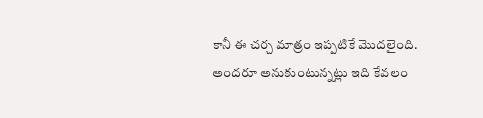కానీ ఈ చర్చ మాత్రం ఇప్పటికే మొదలైంది. అందరూ అనుకుంటున్నట్లు ఇది కేవలం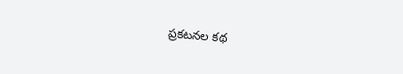ప్రకటనల కథ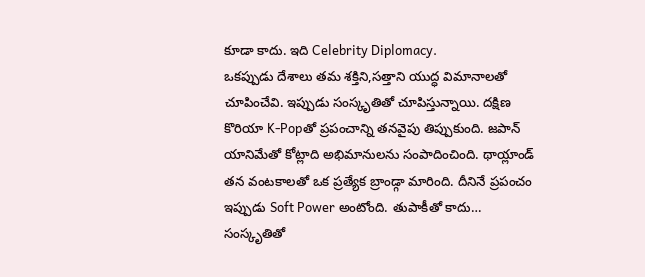కూడా కాదు. ఇది Celebrity Diplomacy.
ఒకప్పుడు దేశాలు తమ శక్తిని,సత్తాని యుద్ధ విమానాలతో చూపించేవి. ఇప్పుడు సంస్కృతితో చూపిస్తున్నాయి. దక్షిణ కొరియా K-Popతో ప్రపంచాన్ని తనవైపు తిప్పుకుంది. జపాన్ యానిమేతో కోట్లాది అభిమానులను సంపాదించింది. థాయ్లాండ్ తన వంటకాలతో ఒక ప్రత్యేక బ్రాండ్గా మారింది. దీనినే ప్రపంచం ఇప్పుడు Soft Power అంటోంది. తుపాకీతో కాదు… సంస్కృతితో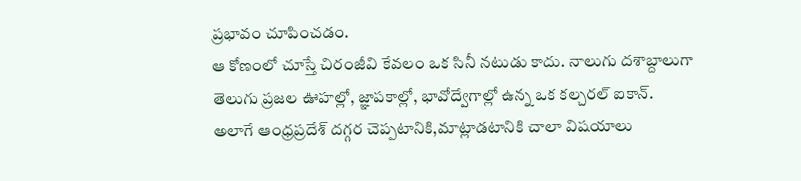ప్రభావం చూపించడం.
ఆ కోణంలో చూస్తే చిరంజీవి కేవలం ఒక సినీ నటుడు కాదు. నాలుగు దశాబ్దాలుగా తెలుగు ప్రజల ఊహల్లో, జ్ఞాపకాల్లో, భావోద్వేగాల్లో ఉన్న ఒక కల్చరల్ ఐకాన్.
అలాగే ఆంధ్రప్రదేశ్ దగ్గర చెప్పటానికి,మాట్లాడటానికి చాలా విషయాలు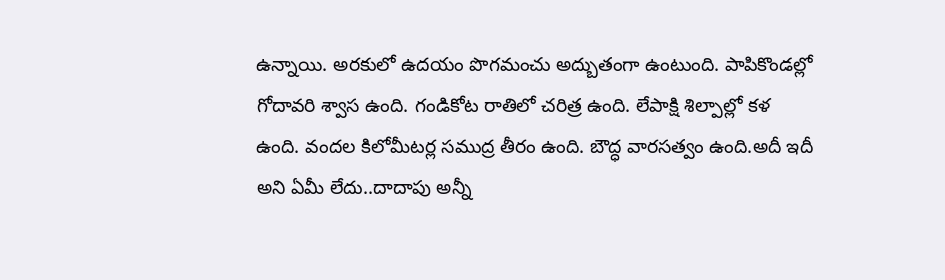ఉన్నాయి. అరకులో ఉదయం పొగమంచు అద్బుతంగా ఉంటుంది. పాపికొండల్లో గోదావరి శ్వాస ఉంది. గండికోట రాతిలో చరిత్ర ఉంది. లేపాక్షి శిల్పాల్లో కళ ఉంది. వందల కిలోమీటర్ల సముద్ర తీరం ఉంది. బౌద్ధ వారసత్వం ఉంది.అదీ ఇదీ అని ఏమీ లేదు..దాదాపు అన్నీ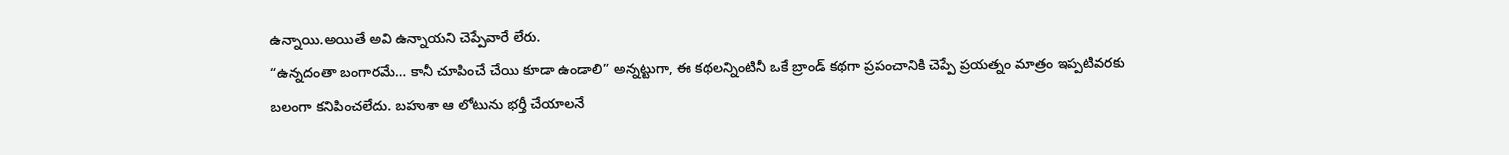ఉన్నాయి.అయితే అవి ఉన్నాయని చెప్పేవారే లేరు.
“ఉన్నదంతా బంగారమే… కానీ చూపించే చేయి కూడా ఉండాలి” అన్నట్టుగా, ఈ కథలన్నింటినీ ఒకే బ్రాండ్ కథగా ప్రపంచానికి చెప్పే ప్రయత్నం మాత్రం ఇప్పటివరకు బలంగా కనిపించలేదు. బహుశా ఆ లోటును భర్తీ చేయాలనే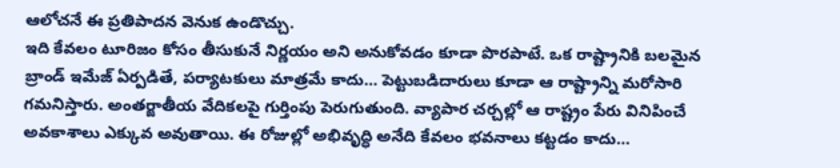ఆలోచనే ఈ ప్రతిపాదన వెనుక ఉండొచ్చు.
ఇది కేవలం టూరిజం కోసం తీసుకునే నిర్ణయం అని అనుకోవడం కూడా పొరపాటే. ఒక రాష్ట్రానికి బలమైన బ్రాండ్ ఇమేజ్ ఏర్పడితే, పర్యాటకులు మాత్రమే కాదు… పెట్టుబడిదారులు కూడా ఆ రాష్ట్రాన్ని మరోసారి గమనిస్తారు. అంతర్జాతీయ వేదికలపై గుర్తింపు పెరుగుతుంది. వ్యాపార చర్చల్లో ఆ రాష్ట్రం పేరు వినిపించే అవకాశాలు ఎక్కువ అవుతాయి. ఈ రోజుల్లో అభివృద్ధి అనేది కేవలం భవనాలు కట్టడం కాదు…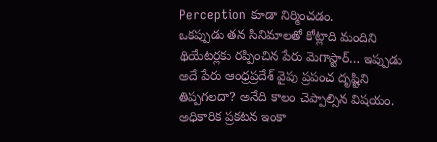Perception కూడా నిర్మించడం.
ఒకప్పుడు తన సినిమాలతో కోట్లాది మందిని థియేటర్లకు రప్పించిన పేరు మెగాస్టార్… ఇప్పుడు అదే పేరు ఆంధ్రప్రదేశ్ వైపు ప్రపంచ దృష్టిని తిప్పగలదా? అనేది కాలం చెప్పాల్సిన విషయం. అధికారిక ప్రకటన ఇంకా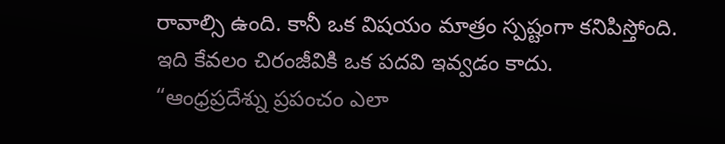రావాల్సి ఉంది. కానీ ఒక విషయం మాత్రం స్పష్టంగా కనిపిస్తోంది.
ఇది కేవలం చిరంజీవికి ఒక పదవి ఇవ్వడం కాదు.
“ఆంధ్రప్రదేశ్ను ప్రపంచం ఎలా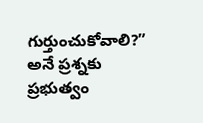గుర్తుంచుకోవాలి?” అనే ప్రశ్నకు ప్రభుత్వం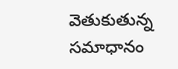వెతుకుతున్న సమాధానం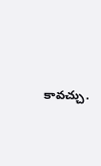కావచ్చు.